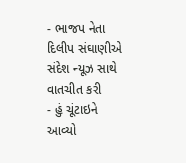- ભાજપ નેતા દિલીપ સંઘાણીએ સંદેશ ન્યૂઝ સાથે વાતચીત કરી
- હું ચૂંટાઇને આવ્યો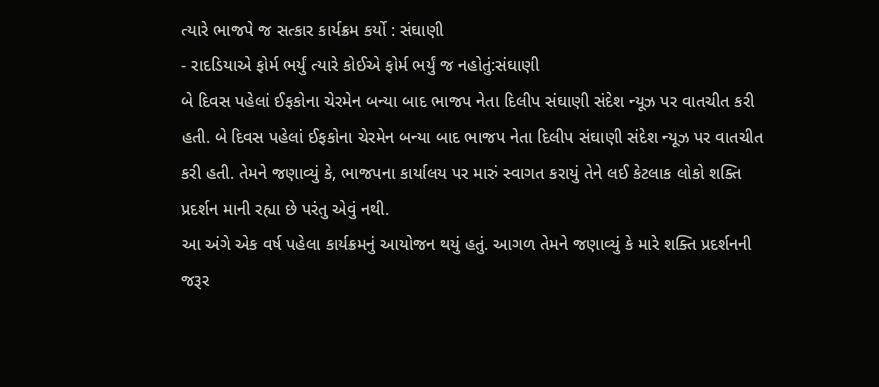ત્યારે ભાજપે જ સત્કાર કાર્યક્રમ કર્યો : સંઘાણી
- રાદડિયાએ ફોર્મ ભર્યું ત્યારે કોઈએ ફોર્મ ભર્યું જ નહોતું:સંઘાણી
બે દિવસ પહેલાં ઈફકોના ચેરમેન બન્યા બાદ ભાજપ નેતા દિલીપ સંઘાણી સંદેશ ન્યૂઝ પર વાતચીત કરી હતી. બે દિવસ પહેલાં ઈફકોના ચેરમેન બન્યા બાદ ભાજપ નેતા દિલીપ સંઘાણી સંદેશ ન્યૂઝ પર વાતચીત કરી હતી. તેમને જણાવ્યું કે, ભાજપના કાર્યાલય પર મારું સ્વાગત કરાયું તેને લઈ કેટલાક લોકો શક્તિ પ્રદર્શન માની રહ્યા છે પરંતુ એવું નથી.
આ અંગે એક વર્ષ પહેલા કાર્યક્રમનું આયોજન થયું હતું. આગળ તેમને જણાવ્યું કે મારે શક્તિ પ્રદર્શનની જરૂર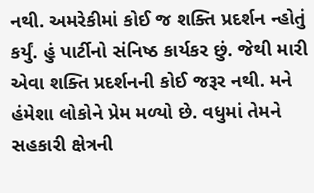નથી. અમરેકીમાં કોઈ જ શક્તિ પ્રદર્શન ન્હોતું કર્યું. હું પાર્ટીનો સંનિષ્ઠ કાર્યકર છું. જેથી મારી એવા શક્તિ પ્રદર્શનની કોઈ જરૂર નથી. મને હંમેશા લોકોને પ્રેમ મળ્યો છે. વધુમાં તેમને સહકારી ક્ષેત્રની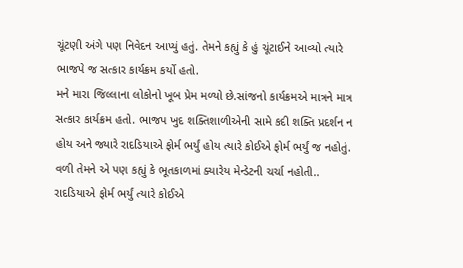ચૂંટણી અંગે પણ નિવેદન આપ્યું હતું. તેમને કહ્યું કે હું ચૂંટાઈને આવ્યો ત્યારે ભાજપે જ સત્કાર કાર્યક્રમ કર્યો હતો.
મને મારા જિલ્લાના લોકોનો ખૂબ પ્રેમ મળ્યો છે.સાંજનો કાર્યક્રમએ માત્રને માત્ર સત્કાર કાર્યક્રમ હતો. ભાજપ ખુદ શક્તિશાળીએની સામે કદી શક્તિ પ્રદર્શન ન હોય અને જ્યારે રાદડિયાએ ફોર્મ ભર્યું હોય ત્યારે કોઈએ ફોર્મ ભર્યું જ નહોતું. વળી તેમને એ પણ કહ્યું કે ભૂતકાળમાં ક્યારેય મેન્ડેટની ચર્ચા નહોતી.. રાદડિયાએ ફોર્મ ભર્યું ત્યારે કોઈએ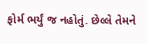ફોર્મ ભર્યું જ નહોતું. છેલ્લે તેમને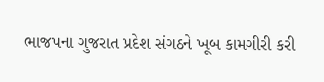ભાજપના ગુજરાત પ્રદેશ સંગઠને ખૂબ કામગીરી કરી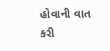હોવાની વાત કરી